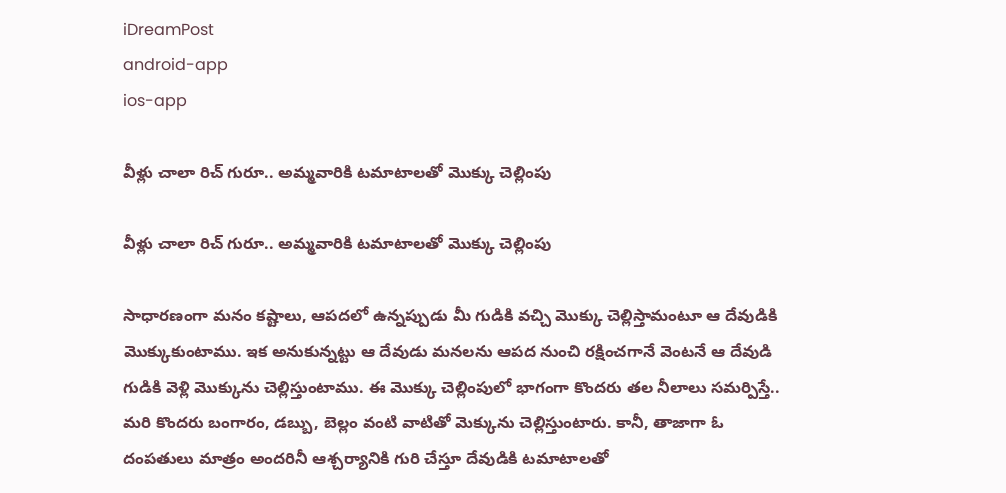iDreamPost
android-app
ios-app

వీళ్లు చాలా రిచ్ గురూ.. అమ్మవారికి టమాటాలతో మొక్కు చెల్లింపు

వీళ్లు చాలా రిచ్ గురూ.. అమ్మవారికి టమాటాలతో మొక్కు చెల్లింపు

సాధారణంగా మనం కష్టాలు, ఆపదలో ఉన్నప్పుడు మీ గుడికి వచ్చి మొక్కు చెల్లిస్తామంటూ ఆ దేవుడికి మొక్కుకుంటాము. ఇక అనుకున్నట్టు ఆ దేవుడు మనలను ఆపద నుంచి రక్షించగానే వెంటనే ఆ దేవుడి గుడికి వెళ్లి మొక్కును చెల్లిస్తుంటాము. ఈ మొక్కు చెల్లింపులో భాగంగా కొందరు తల నీలాలు సమర్పిస్తే.. మరి కొందరు బంగారం, డబ్బు, బెల్లం వంటి వాటితో మెక్కును చెల్లిస్తుంటారు. కానీ, తాజాగా ఓ దంపతులు మాత్రం అందరినీ ఆశ్చర్యానికి గురి చేస్తూ దేవుడికి టమాటాలతో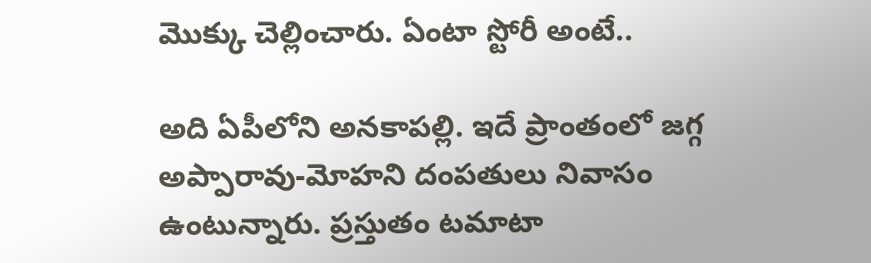మొక్కు చెల్లించారు. ఏంటా స్టోరీ అంటే..

అది ఏపీలోని అనకాపల్లి. ఇదే ప్రాంతంలో జగ్గ అప్పారావు-మోహని దంపతులు నివాసం ఉంటున్నారు. ప్రస్తుతం టమాటా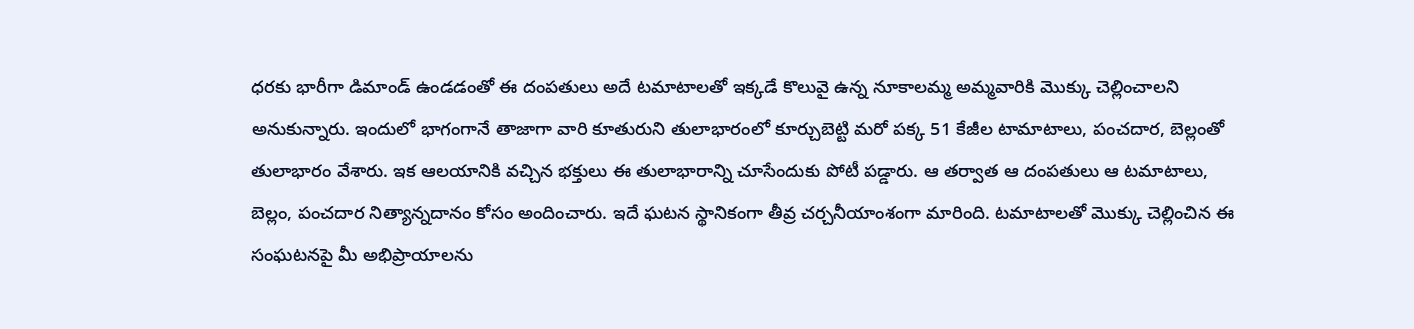ధరకు భారీగా డిమాండ్ ఉండడంతో ఈ దంపతులు అదే టమాటాలతో ఇక్కడే కొలువై ఉన్న నూకాలమ్మ అమ్మవారికి మొక్కు చెల్లించాలని అనుకున్నారు. ఇందులో భాగంగానే తాజాగా వారి కూతురుని తులాభారంలో కూర్చుబెట్టి మరో పక్క 51 కేజీల టామాటాలు, పంచదార, బెల్లంతో తులాభారం వేశారు. ఇక ఆలయానికి వచ్చిన భక్తులు ఈ తులాభారాన్ని చూసేందుకు పోటీ పడ్డారు. ఆ తర్వాత ఆ దంపతులు ఆ టమాటాలు, బెల్లం, పంచదార నిత్యాన్నదానం కోసం అందించారు. ఇదే ఘటన స్థానికంగా తీవ్ర చర్చనీయాంశంగా మారింది. టమాటాలతో మొక్కు చెల్లించిన ఈ సంఘటనపై మీ అభిప్రాయాలను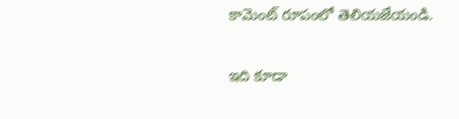కామెంట్ రూపంలో తెలియజేయండి.

ఇది కూడా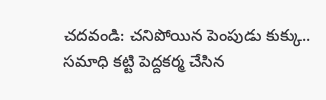చదవండి: చనిపోయిన పెంపుడు కుక్కు.. సమాధి కట్టి పెద్దకర్మ చేసిన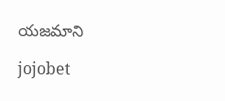యజమాని

jojobet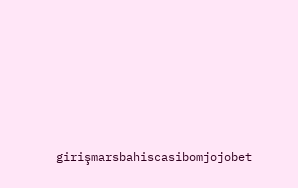girişmarsbahiscasibomjojobet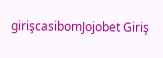girişcasibomJojobet Giriş